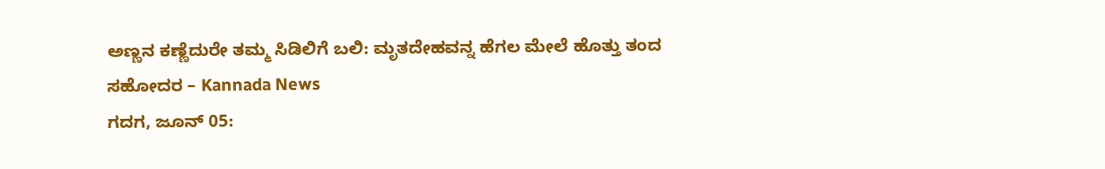ಅಣ್ಣನ ಕಣ್ಣೆದುರೇ ತಮ್ಮ ಸಿಡಿಲಿಗೆ ಬಲಿ: ಮೃತದೇಹವನ್ನ ಹೆಗಲ ಮೇಲೆ ಹೊತ್ತು ತಂದ ಸಹೋದರ – Kannada News
ಗದಗ, ಜೂನ್ 05: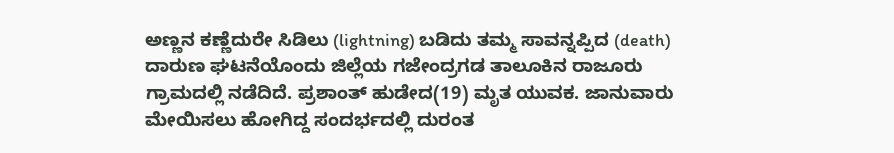ಅಣ್ಣನ ಕಣ್ಣೆದುರೇ ಸಿಡಿಲು (lightning) ಬಡಿದು ತಮ್ಮ ಸಾವನ್ನಪ್ಪಿದ (death) ದಾರುಣ ಘಟನೆಯೊಂದು ಜಿಲ್ಲೆಯ ಗಜೇಂದ್ರಗಡ ತಾಲೂಕಿನ ರಾಜೂರು ಗ್ರಾಮದಲ್ಲಿ ನಡೆದಿದೆ. ಪ್ರಶಾಂತ್ ಹುಡೇದ(19) ಮೃತ ಯುವಕ. ಜಾನುವಾರು ಮೇಯಿಸಲು ಹೋಗಿದ್ದ ಸಂದರ್ಭದಲ್ಲಿ ದುರಂತ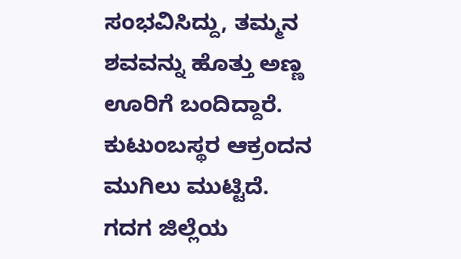ಸಂಭವಿಸಿದ್ದು, ತಮ್ಮನ ಶವವನ್ನು ಹೊತ್ತು ಅಣ್ಣ ಊರಿಗೆ ಬಂದಿದ್ದಾರೆ. ಕುಟುಂಬಸ್ಥರ ಆಕ್ರಂದನ ಮುಗಿಲು ಮುಟ್ಟಿದೆ. ಗದಗ ಜಿಲ್ಲೆಯ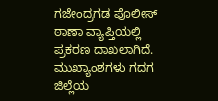ಗಜೇಂದ್ರಗಡ ಪೊಲೀಸ್ ಠಾಣಾ ವ್ಯಾಪ್ತಿಯಲ್ಲಿ ಪ್ರಕರಣ ದಾಖಲಾಗಿದೆ. ಮುಖ್ಯಾಂಶಗಳು ಗದಗ ಜಿಲ್ಲೆಯ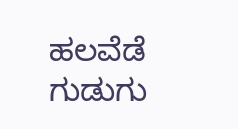ಹಲವೆಡೆ ಗುಡುಗು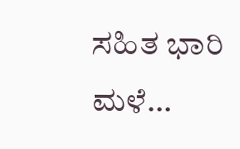ಸಹಿತ ಭಾರಿ ಮಳೆ…